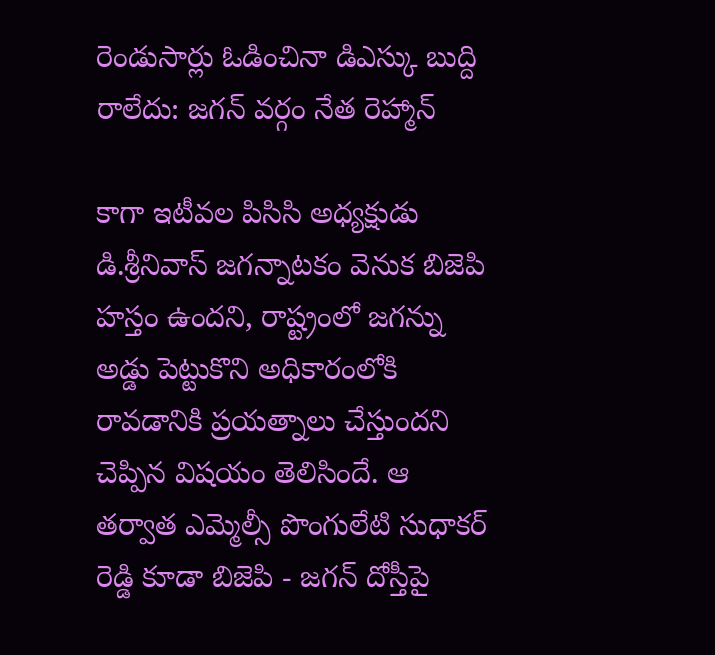రెండుసార్లు ఓడించినా డిఎస్కు బుద్ది రాలేదు: జగన్ వర్గం నేత రెహ్మాన్

కాగా ఇటీవల పిసిసి అధ్యక్షుడు డి.శ్రీనివాస్ జగన్నాటకం వెనుక బిజెపి హస్తం ఉందని, రాష్ట్రంలో జగన్ను అడ్డు పెట్టుకొని అధికారంలోకి రావడానికి ప్రయత్నాలు చేస్తుందని చెప్పిన విషయం తెలిసిందే. ఆ తర్వాత ఎమ్మెల్సీ పొంగులేటి సుధాకర్ రెడ్డి కూడా బిజెపి - జగన్ దోస్తీపై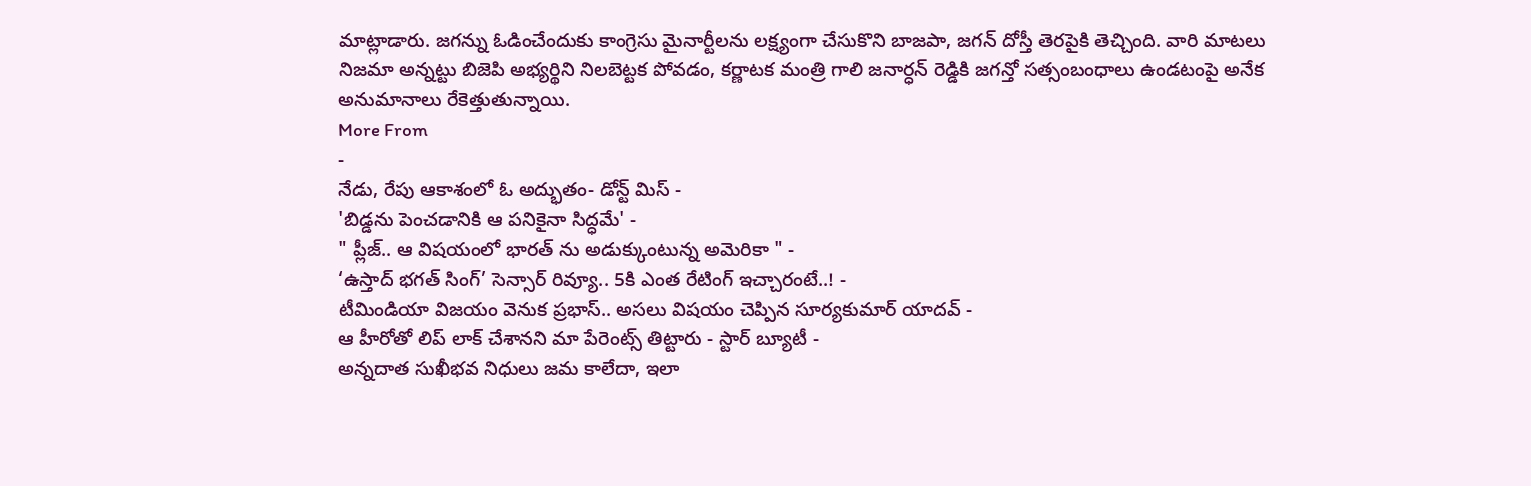మాట్లాడారు. జగన్ను ఓడించేందుకు కాంగ్రెసు మైనార్టీలను లక్ష్యంగా చేసుకొని బాజపా, జగన్ దోస్తీ తెరపైకి తెచ్చింది. వారి మాటలు నిజమా అన్నట్టు బిజెపి అభ్యర్థిని నిలబెట్టక పోవడం, కర్ణాటక మంత్రి గాలి జనార్ధన్ రెడ్డికి జగన్తో సత్సంబంధాలు ఉండటంపై అనేక అనుమానాలు రేకెత్తుతున్నాయి.
More From
-
నేడు, రేపు ఆకాశంలో ఓ అద్భుతం- డోన్ట్ మిస్ -
'బిడ్డను పెంచడానికి ఆ పనికైనా సిద్ధమే' -
" ప్లీజ్.. ఆ విషయంలో భారత్ ను అడుక్కుంటున్న అమెరికా " -
‘ఉస్తాద్ భగత్ సింగ్’ సెన్సార్ రివ్యూ.. 5కి ఎంత రేటింగ్ ఇచ్చారంటే..! -
టీమిండియా విజయం వెనుక ప్రభాస్.. అసలు విషయం చెప్పిన సూర్యకుమార్ యాదవ్ -
ఆ హీరోతో లిప్ లాక్ చేశానని మా పేరెంట్స్ తిట్టారు - స్టార్ బ్యూటీ -
అన్నదాత సుఖీభవ నిధులు జమ కాలేదా, ఇలా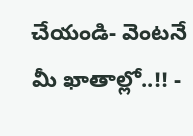చేయండి- వెంటనే మీ ఖాతాల్లో..!! -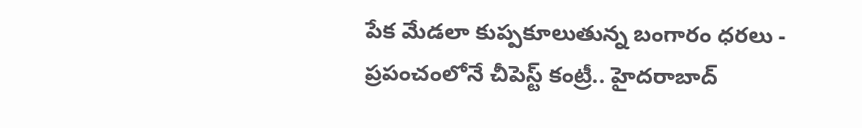పేక మేడలా కుప్పకూలుతున్న బంగారం ధరలు -
ప్రపంచంలోనే చీపెస్ట్ కంట్రీ.. హైదరాబాద్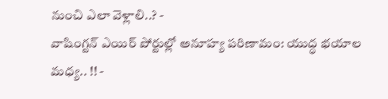నుంచి ఎలా వెళ్లాలి..? -
వాషింగ్టన్ ఎయిర్ పోర్టుల్లో అనూహ్య పరిణామం: యుద్ధ భయాల మధ్య.. !! -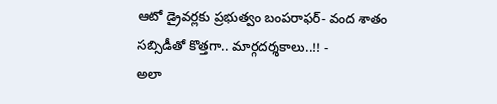ఆటో డ్రైవర్లకు ప్రభుత్వం బంపరాఫర్- వంద శాతం సబ్సిడీతో కొత్తగా.. మార్గదర్శకాలు..!! -
అలా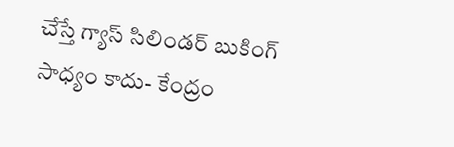చేస్తే గ్యాస్ సిలిండర్ బుకింగ్ సాధ్యం కాదు- కేంద్రం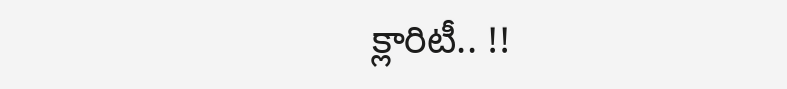క్లారిటీ.. !!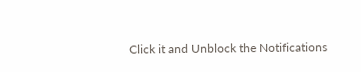Click it and Unblock the Notifications